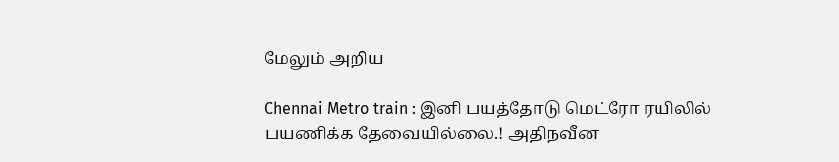மேலும் அறிய

Chennai Metro train : இனி பயத்தோடு மெட்ரோ ரயிலில் பயணிக்க தேவையில்லை.! அதிநவீன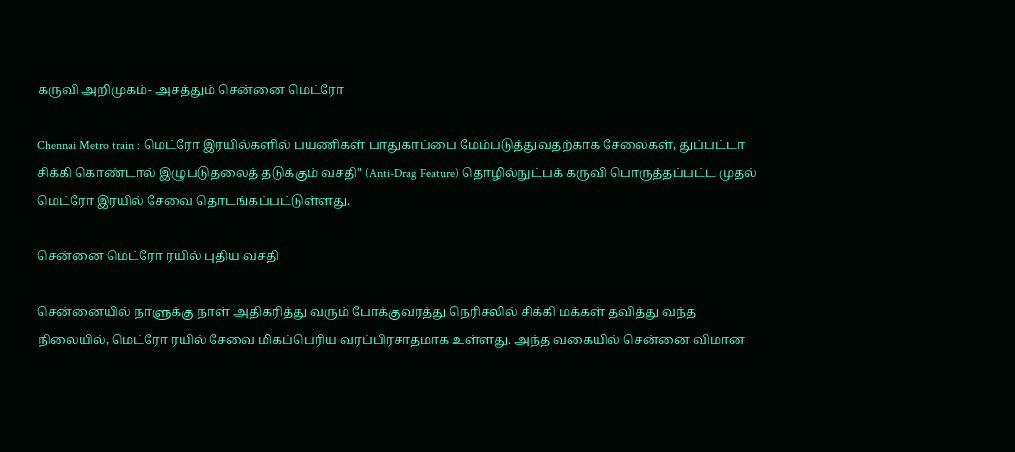கருவி அறிமுகம்- அசத்தும் சென்னை மெட்ரோ

Chennai Metro train : மெட்ரோ இரயில்களில் பயணிகள் பாதுகாப்பை மேம்படுத்துவதற்காக சேலைகள், துப்பட்டா சிக்கி கொண்டால் இழுபடுதலைத் தடுக்கும் வசதி" (Anti-Drag Feature) தொழில்நுட்பக் கருவி பொருத்தப்பட்ட முதல் மெட்ரோ இரயில் சேவை தொடங்கப்பட்டுள்ளது.

சென்னை மெட்ரோ ரயில் புதிய வசதி

சென்னையில் நாளுக்கு நாள் அதிகரித்து வரும் போக்குவரத்து நெரிசலில் சிக்கி மக்கள் தவித்து வந்த நிலையில், மெட்ரோ ரயில் சேவை மிகப்பெரிய வரப்பிரசாதமாக உள்ளது. அந்த வகையில் சென்னை விமான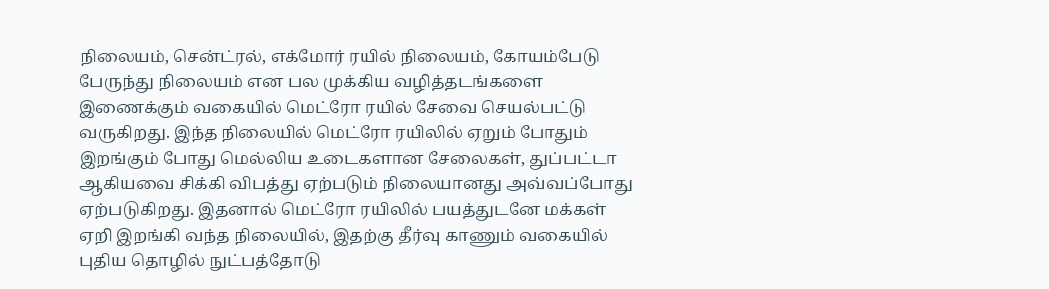நிலையம், சென்ட்ரல், எக்மோர் ரயில் நிலையம், கோயம்பேடு பேருந்து நிலையம் என பல முக்கிய வழித்தடங்களை இணைக்கும் வகையில் மெட்ரோ ரயில் சேவை செயல்பட்டு வருகிறது. இந்த நிலையில் மெட்ரோ ரயிலில் ஏறும் போதும் இறங்கும் போது மெல்லிய உடைகளான சேலைகள், துப்பட்டா ஆகியவை சிக்கி விபத்து ஏற்படும் நிலையானது அவ்வப்போது ஏற்படுகிறது. இதனால் மெட்ரோ ரயிலில் பயத்துடனே மக்கள் ஏறி இறங்கி வந்த நிலையில், இதற்கு தீர்வு காணும் வகையில் புதிய தொழில் நுட்பத்தோடு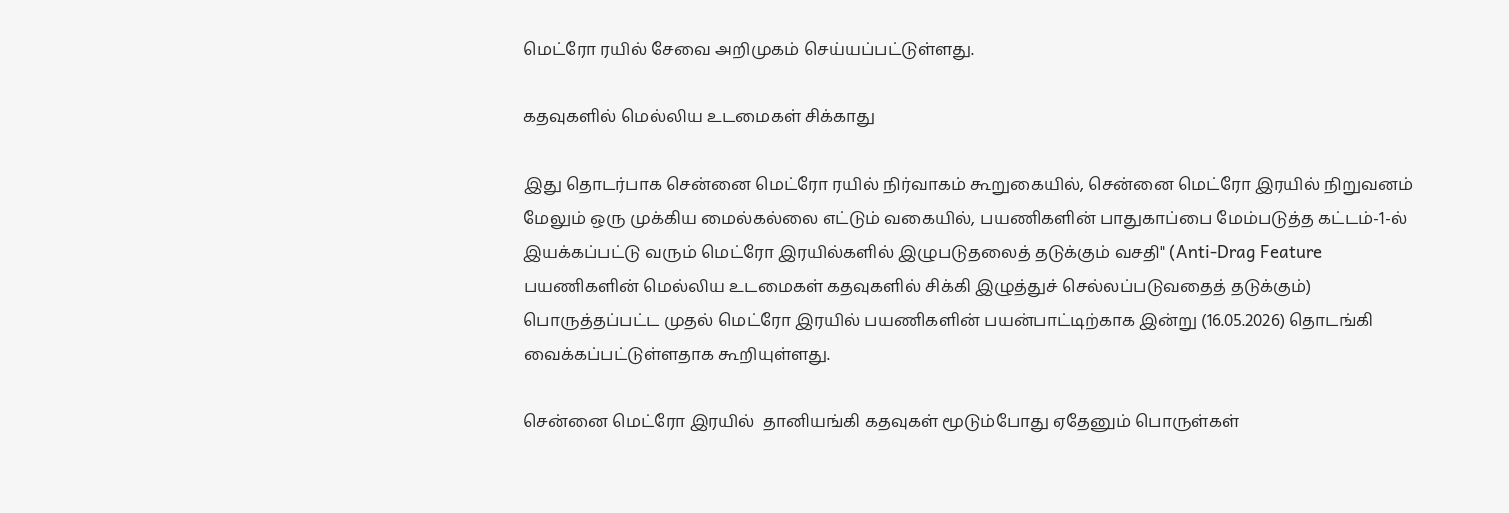மெட்ரோ ரயில் சேவை அறிமுகம் செய்யப்பட்டுள்ளது.

கதவுகளில் மெல்லிய உடமைகள் சிக்காது

இது தொடர்பாக சென்னை மெட்ரோ ரயில் நிர்வாகம் கூறுகையில், சென்னை மெட்ரோ இரயில் நிறுவனம் மேலும் ஒரு முக்கிய மைல்கல்லை எட்டும் வகையில், பயணிகளின் பாதுகாப்பை மேம்படுத்த கட்டம்-1-ல் இயக்கப்பட்டு வரும் மெட்ரோ இரயில்களில் இழுபடுதலைத் தடுக்கும் வசதி" (Anti-Drag Feature பயணிகளின் மெல்லிய உடமைகள் கதவுகளில் சிக்கி இழுத்துச் செல்லப்படுவதைத் தடுக்கும்) பொருத்தப்பட்ட முதல் மெட்ரோ இரயில் பயணிகளின் பயன்பாட்டிற்காக இன்று (16.05.2026) தொடங்கி வைக்கப்பட்டுள்ளதாக கூறியுள்ளது.

சென்னை மெட்ரோ இரயில்  தானியங்கி கதவுகள் மூடும்போது ஏதேனும் பொருள்கள்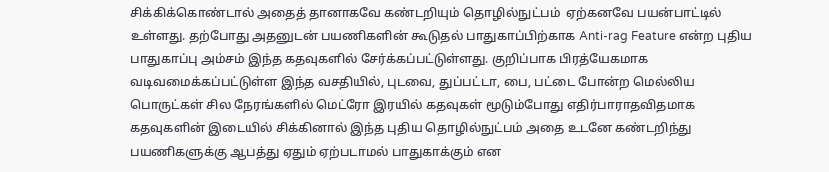சிக்கிக்கொண்டால் அதைத் தானாகவே கண்டறியும் தொழில்நுட்பம்  ஏற்கனவே பயன்பாட்டில் உள்ளது. தற்போது அதனுடன் பயணிகளின் கூடுதல் பாதுகாப்பிற்காக Anti-rag Feature என்ற புதிய பாதுகாப்பு அம்சம் இந்த கதவுகளில் சேர்க்கப்பட்டுள்ளது. குறிப்பாக பிரத்யேகமாக வடிவமைக்கப்பட்டுள்ள இந்த வசதியில், புடவை, துப்பட்டா, பை, பட்டை போன்ற மெல்லிய பொருட்கள் சில நேரங்களில் மெட்ரோ இரயில் கதவுகள் மூடும்போது எதிர்பாராதவிதமாக கதவுகளின் இடையில் சிக்கினால் இந்த புதிய தொழில்நுட்பம் அதை உடனே கண்டறிந்து பயணிகளுக்கு ஆபத்து ஏதும் ஏற்படாமல் பாதுகாக்கும் என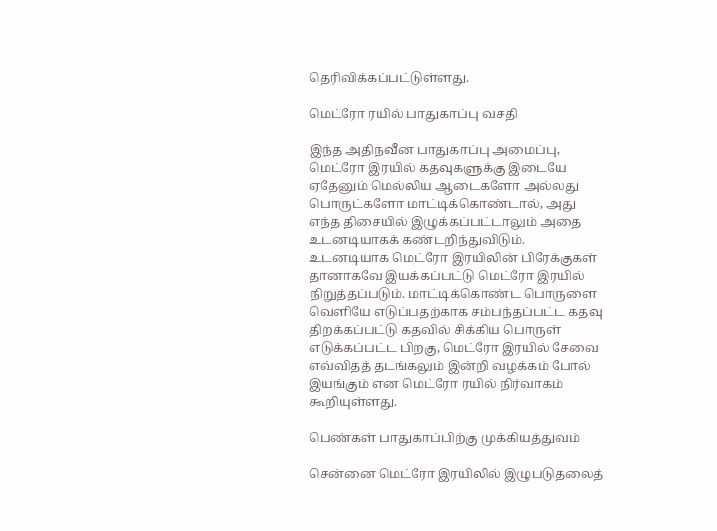தெரிவிக்கப்பட்டுள்ளது.

மெட்ரோ ரயில் பாதுகாப்பு வசதி

இந்த அதிநவீன பாதுகாப்பு அமைப்பு, மெட்ரோ இரயில் கதவுகளுக்கு இடையே ஏதேனும் மெல்லிய ஆடைகளோ அல்லது பொருட்களோ மாட்டிக்கொண்டால், அது எந்த திசையில் இழுக்கப்பட்டாலும் அதை உடனடியாகக் கண்டறிந்துவிடும். உடனடியாக மெட்ரோ இரயிலின் பிரேக்குகள் தானாகவே இயக்கப்பட்டு மெட்ரோ இரயில் நிறுத்தப்படும். மாட்டிக்கொண்ட பொருளை வெளியே எடுப்பதற்காக சம்பந்தப்பட்ட கதவு திறக்கப்பட்டு கதவில் சிக்கிய பொருள் எடுக்கப்பட்ட பிறகு, மெட்ரோ இரயில் சேவை எவ்விதத் தடங்கலும் இன்றி வழக்கம் போல் இயங்கும் என மெட்ரோ ரயில் நிர்வாகம் கூறியுள்ளது.

பெண்கள் பாதுகாப்பிற்கு முக்கியத்துவம்

சென்னை மெட்ரோ இரயிலில் இழுபடுதலைத்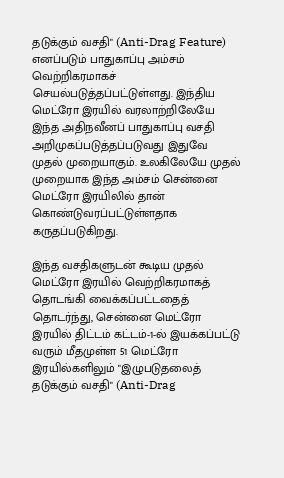தடுக்கும் வசதி" (Anti-Drag Feature) எனப்படும் பாதுகாப்பு அம்சம் வெற்றிகரமாகச் செயல்படுத்தப்பட்டுள்ளது. இந்திய மெட்ரோ இரயில் வரலாற்றிலேயே இந்த அதிநவீனப் பாதுகாப்பு வசதி அறிமுகப்படுத்தப்படுவது இதுவே முதல் முறையாகும். உலகிலேயே முதல் முறையாக இந்த அம்சம் சென்னை மெட்ரோ இரயிலில் தான் கொண்டுவரப்பட்டுள்ளதாக கருதப்படுகிறது.

இந்த வசதிகளுடன் கூடிய முதல் மெட்ரோ இரயில் வெற்றிகரமாகத் தொடங்கி வைக்கப்பட்டதைத் தொடர்ந்து, சென்னை மெட்ரோ இரயில் திட்டம் கட்டம்-1-ல் இயக்கப்பட்டு வரும் மீதமுள்ள 51 மெட்ரோ இரயில்களிலும் "இழுபடுதலைத் தடுக்கும் வசதி" (Anti-Drag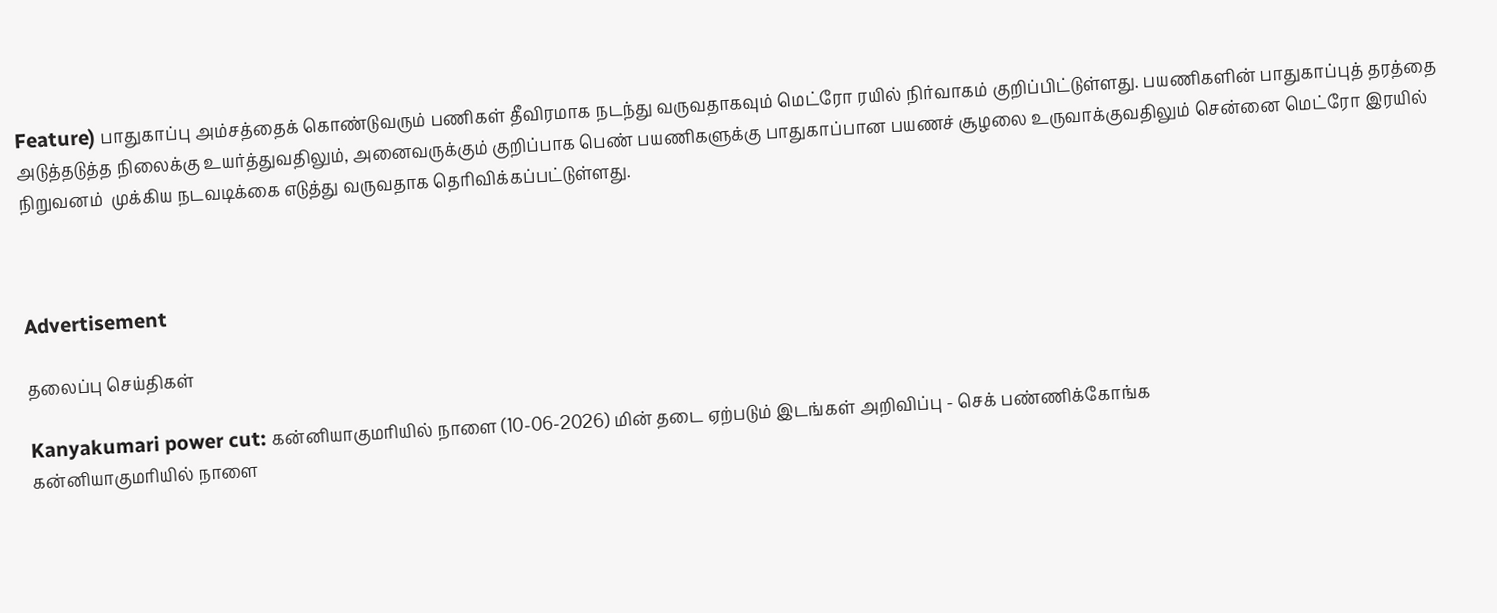Feature) பாதுகாப்பு அம்சத்தைக் கொண்டுவரும் பணிகள் தீவிரமாக நடந்து வருவதாகவும் மெட்ரோ ரயில் நிர்வாகம் குறிப்பிட்டுள்ளது. பயணிகளின் பாதுகாப்புத் தரத்தை அடுத்தடுத்த நிலைக்கு உயர்த்துவதிலும், அனைவருக்கும் குறிப்பாக பெண் பயணிகளுக்கு பாதுகாப்பான பயணச் சூழலை உருவாக்குவதிலும் சென்னை மெட்ரோ இரயில் நிறுவனம்  முக்கிய நடவடிக்கை எடுத்து வருவதாக தெரிவிக்கப்பட்டுள்ளது.



Advertisement

தலைப்பு செய்திகள்

Kanyakumari power cut: கன்னியாகுமரியில் நாளை (10-06-2026) மின் தடை ஏற்படும் இடங்கள் அறிவிப்பு - செக் பண்ணிக்கோங்க
கன்னியாகுமரியில் நாளை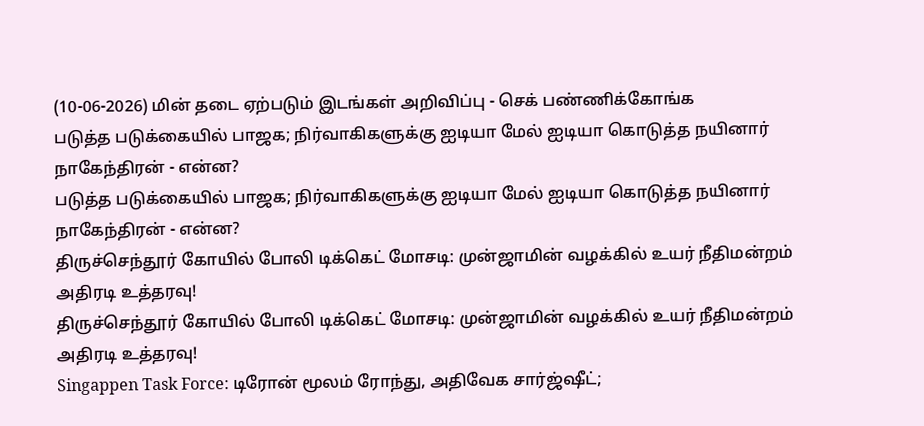(10-06-2026) மின் தடை ஏற்படும் இடங்கள் அறிவிப்பு - செக் பண்ணிக்கோங்க
படுத்த படுக்கையில் பாஜக; நிர்வாகிகளுக்கு ஐடியா மேல் ஐடியா கொடுத்த நயினார் நாகேந்திரன் - என்ன?
படுத்த படுக்கையில் பாஜக; நிர்வாகிகளுக்கு ஐடியா மேல் ஐடியா கொடுத்த நயினார் நாகேந்திரன் - என்ன?
திருச்செந்தூர் கோயில் போலி டிக்கெட் மோசடி: முன்ஜாமின் வழக்கில் உயர் நீதிமன்றம் அதிரடி உத்தரவு!
திருச்செந்தூர் கோயில் போலி டிக்கெட் மோசடி: முன்ஜாமின் வழக்கில் உயர் நீதிமன்றம் அதிரடி உத்தரவு!
Singappen Task Force: டிரோன் மூலம் ரோந்து, அதிவேக சார்ஜ்ஷீட்;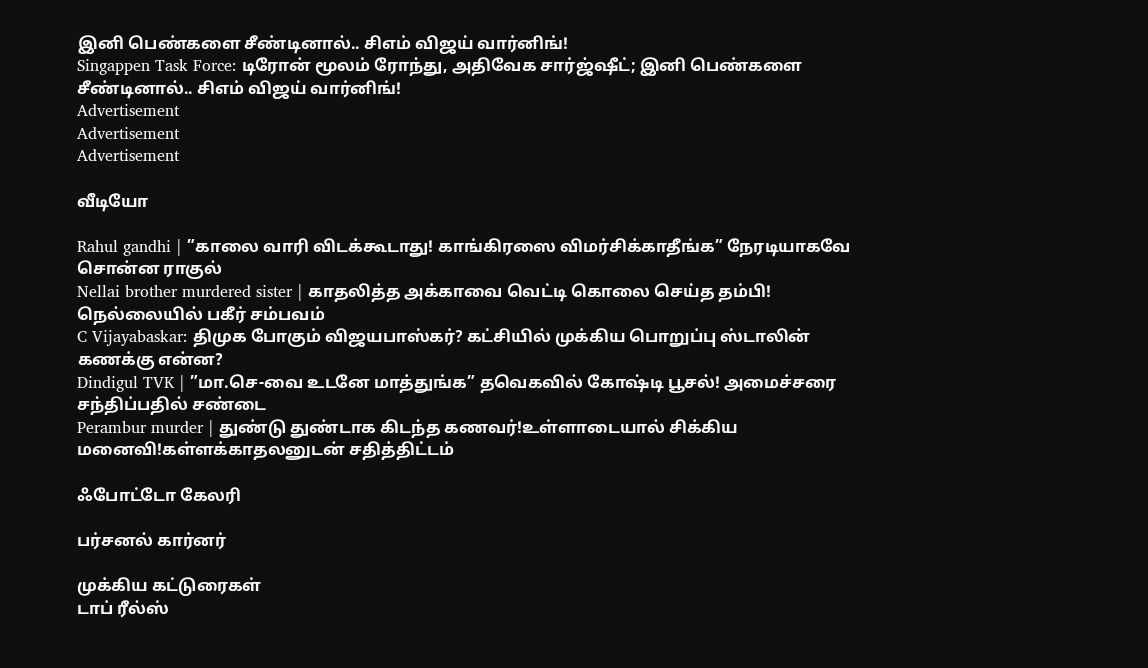இனி பெண்களை சீண்டினால்.. சிஎம் விஜய் வார்னிங்!
Singappen Task Force: டிரோன் மூலம் ரோந்து, அதிவேக சார்ஜ்ஷீட்; இனி பெண்களை சீண்டினால்.. சிஎம் விஜய் வார்னிங்!
Advertisement
Advertisement
Advertisement

வீடியோ

Rahul gandhi | ”காலை வாரி விடக்கூடாது! காங்கிரஸை விமர்சிக்காதீங்க” நேரடியாகவே சொன்ன ராகுல்
Nellai brother murdered sister | காதலித்த அக்காவை வெட்டி கொலை செய்த தம்பி! நெல்லையில் பகீர் சம்பவம்
C Vijayabaskar: திமுக போகும் விஜயபாஸ்கர்? கட்சியில் முக்கிய பொறுப்பு ஸ்டாலின் கணக்கு என்ன?
Dindigul TVK | ”மா.செ-வை உடனே மாத்துங்க” தவெகவில் கோஷ்டி பூசல்! அமைச்சரை சந்திப்பதில் சண்டை
Perambur murder | துண்டு துண்டாக கிடந்த கணவர்!உள்ளாடையால் சிக்கிய மனைவி!கள்ளக்காதலனுடன் சதித்திட்டம்

ஃபோட்டோ கேலரி

பர்சனல் கார்னர்

முக்கிய கட்டுரைகள்
டாப் ரீல்ஸ்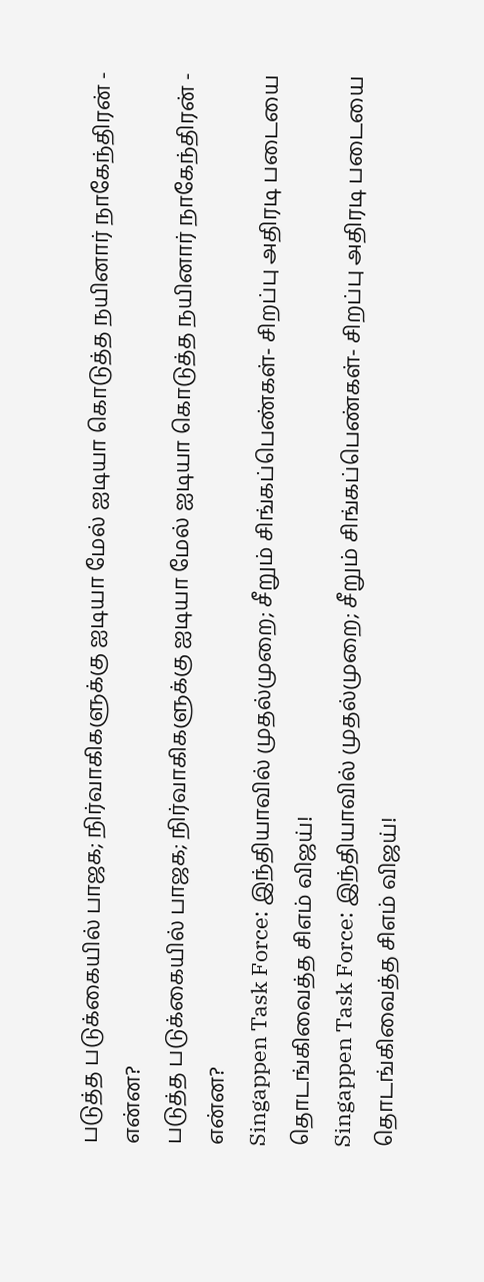படுத்த படுக்கையில் பாஜக; நிர்வாகிகளுக்கு ஐடியா மேல் ஐடியா கொடுத்த நயினார் நாகேந்திரன் - என்ன?
படுத்த படுக்கையில் பாஜக; நிர்வாகிகளுக்கு ஐடியா மேல் ஐடியா கொடுத்த நயினார் நாகேந்திரன் - என்ன?
Singappen Task Force: இந்தியாவில் முதல்முறை; சீறும் சிங்கப்பெண்கள்- சிறப்பு அதிரடி படையை தொடங்கிவைத்த சிஎம் விஜய்!
Singappen Task Force: இந்தியாவில் முதல்முறை; சீறும் சிங்கப்பெண்கள்- சிறப்பு அதிரடி படையை தொடங்கிவைத்த சிஎம் விஜய்!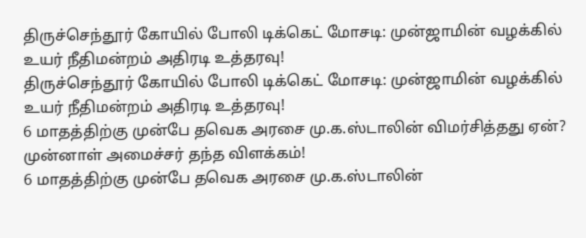திருச்செந்தூர் கோயில் போலி டிக்கெட் மோசடி: முன்ஜாமின் வழக்கில் உயர் நீதிமன்றம் அதிரடி உத்தரவு!
திருச்செந்தூர் கோயில் போலி டிக்கெட் மோசடி: முன்ஜாமின் வழக்கில் உயர் நீதிமன்றம் அதிரடி உத்தரவு!
6 மாதத்திற்கு முன்பே தவெக அரசை மு.க.ஸ்டாலின் விமர்சித்தது ஏன்? முன்னாள் அமைச்சர் தந்த விளக்கம்!
6 மாதத்திற்கு முன்பே தவெக அரசை மு.க.ஸ்டாலின்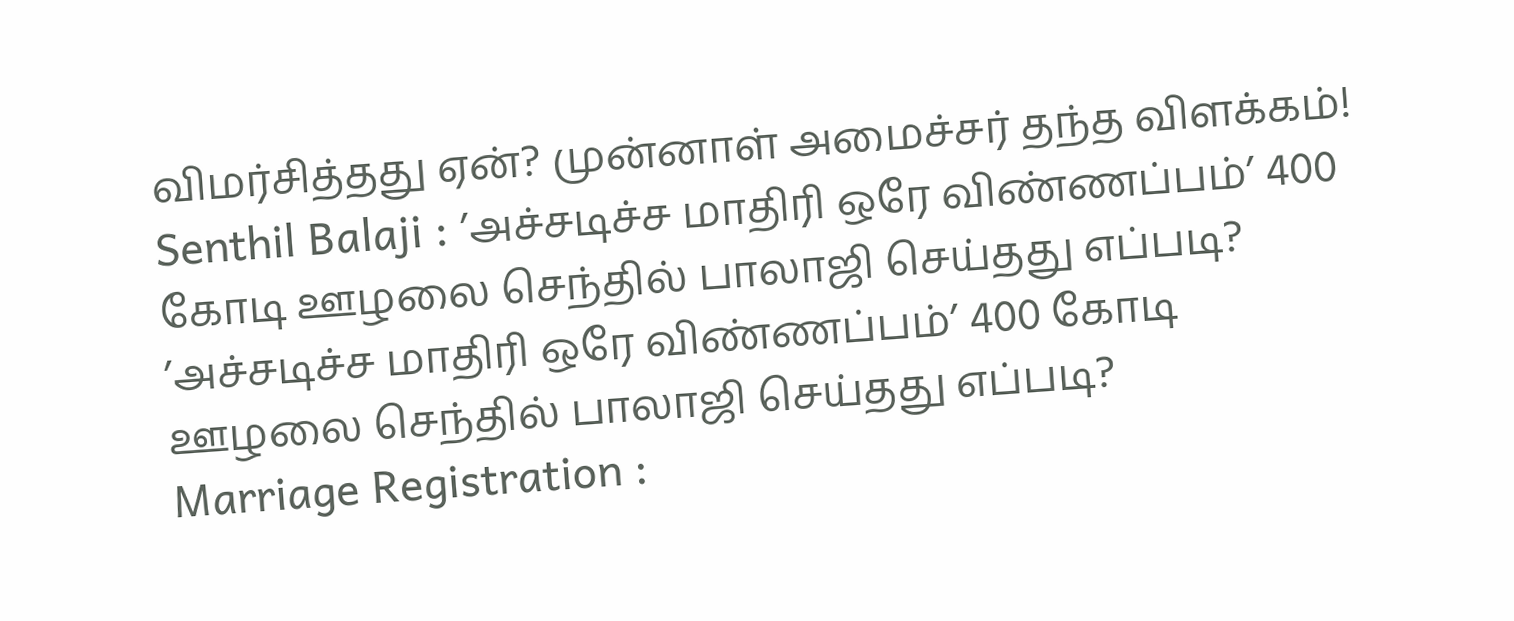விமர்சித்தது ஏன்? முன்னாள் அமைச்சர் தந்த விளக்கம்!
Senthil Balaji : ’அச்சடிச்ச மாதிரி ஒரே விண்ணப்பம்’ 400 கோடி ஊழலை செந்தில் பாலாஜி செய்தது எப்படி?
’அச்சடிச்ச மாதிரி ஒரே விண்ணப்பம்’ 400 கோடி ஊழலை செந்தில் பாலாஜி செய்தது எப்படி?
Marriage Registration :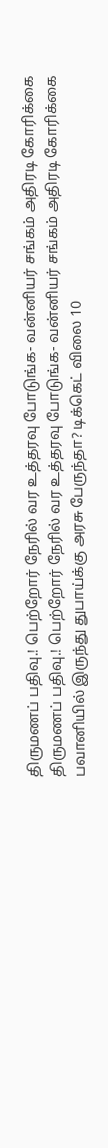திருமணப் பதிவு.! பெற்றோர் நேரில் வர உத்தரவு போடுங்க- வன்னியர் சங்கம் அதிரடி கோரிக்கை
திருமணப் பதிவு.! பெற்றோர் நேரில் வர உத்தரவு போடுங்க- வன்னியர் சங்கம் அதிரடி கோரிக்கை
பவானியில் இருந்து துபாய்க்கு அரசு பேருந்தா? டிக்கெட் விலை 10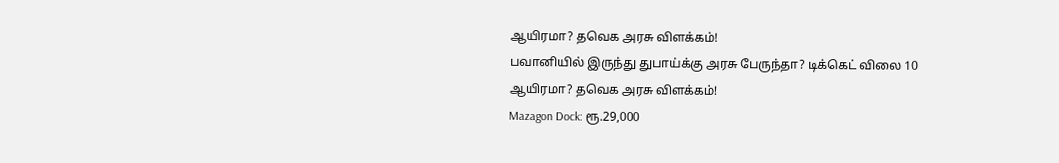ஆயிரமா? தவெக அரசு விளக்கம்!
பவானியில் இருந்து துபாய்க்கு அரசு பேருந்தா? டிக்கெட் விலை 10 ஆயிரமா? தவெக அரசு விளக்கம்!
Mazagon Dock: ரூ.29,000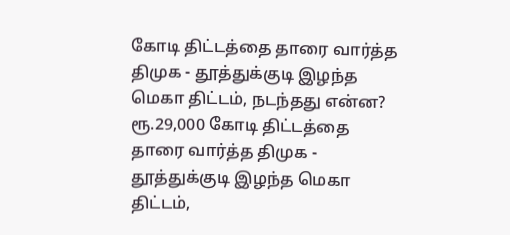கோடி திட்டத்தை தாரை வார்த்த திமுக - தூத்துக்குடி இழந்த மெகா திட்டம், நடந்தது என்ன?
ரூ.29,000 கோடி திட்டத்தை தாரை வார்த்த திமுக - தூத்துக்குடி இழந்த மெகா திட்டம்,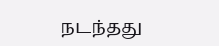நடந்தது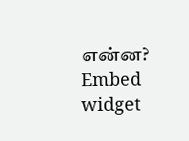என்ன?
Embed widget